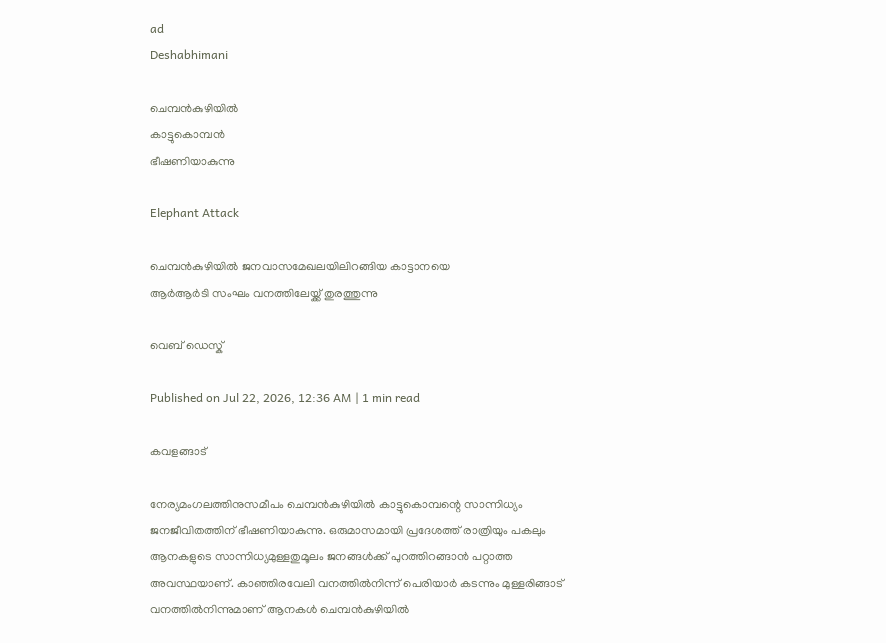ad
Deshabhimani

ചെമ്പൻകുഴിയിൽ
കാട്ടുകൊമ്പൻ
ഭീഷണിയാകുന്നു

Elephant Attack

ചെമ്പൻകുഴിയിൽ ജനവാസമേഖലയിലിറങ്ങിയ കാട്ടാനയെ
ആർആർടി സംഘം വനത്തിലേയ്ക്ക് തുരത്തുന്നു

വെബ് ഡെസ്ക്

Published on Jul 22, 2026, 12:36 AM | 1 min read

കവളങ്ങാട്

നേര്യമംഗലത്തിനുസമീപം ചെമ്പന്‍കുഴിയില്‍ കാട്ടുകൊമ്പന്റെ സാന്നിധ്യം ജനജീവിതത്തിന് ഭീഷണിയാകുന്നു. ഒരുമാസമായി പ്രദേശത്ത് രാത്രിയും പകലും ആനകളുടെ സാന്നിധ്യമുള്ളതുമൂലം ജനങ്ങള്‍ക്ക് പുറത്തിറങ്ങാന്‍ പറ്റാത്ത അവസ്ഥയാണ്. കാഞ്ഞിരവേലി വനത്തില്‍നിന്ന്‌ പെരിയാര്‍ കടന്നും മുള്ളരിങ്ങാട് വനത്തില്‍നിന്നുമാണ് ആനകള്‍ ചെമ്പന്‍കുഴിയില്‍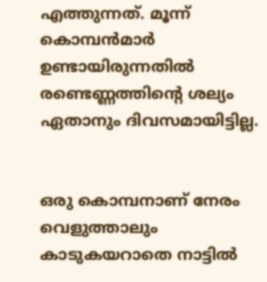എത്തുന്നത്. മൂന്ന് കൊമ്പന്‍മാര്‍ ഉണ്ടായിരുന്നതില്‍ രണ്ടെണ്ണത്തിന്റെ ശല്യം ഏതാനും ദിവസമായിട്ടില്ല.


ഒരു കൊമ്പനാണ് നേരം വെളുത്താലും കാടുകയറാതെ നാട്ടില്‍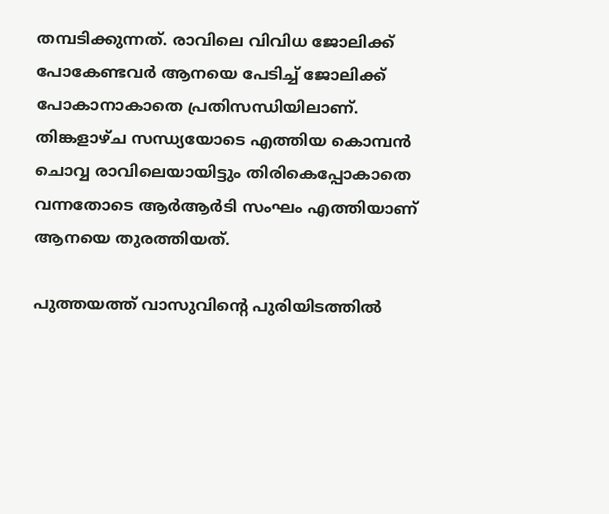തമ്പടിക്കുന്നത്. രാവിലെ വിവിധ ജോലിക്ക് പോകേണ്ടവര്‍ ആനയെ പേടിച്ച് ജോലിക്ക് പോകാനാകാതെ പ്രതിസന്ധിയിലാണ്. തിങ്കളാഴ്ച സന്ധ്യയോടെ എത്തിയ കൊമ്പന്‍ ചൊവ്വ രാവിലെയായിട്ടും തിരികെപ്പോകാതെ വന്നതോടെ ആര്‍ആര്‍ടി സംഘം എത്തിയാണ് ആനയെ തുരത്തിയത്.

പുത്തയത്ത് വാസുവിന്റെ പുരിയിടത്തിൽ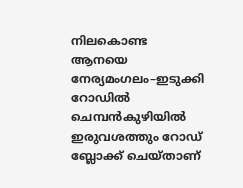നിലകൊണ്ട ആനയെ നേര്യമംഗലം–ഇടുക്കി റോഡില്‍ ചെമ്പന്‍കുഴിയിൽ ഇരുവശത്തും റോഡ് ബ്ലോക്ക് ചെയ്താണ്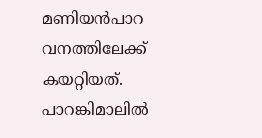മണിയന്‍പാറ വനത്തിലേക്ക് കയറ്റിയത്. പാറങ്കിമാലില്‍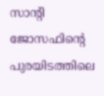സാന്റി ജോസഫിന്റെ പുരയിടത്തിലെ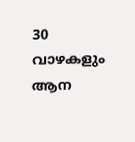30 വാഴകളും ആന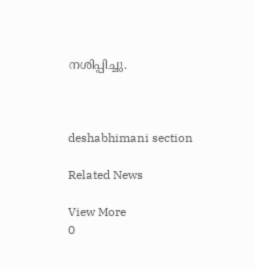നശിപ്പിച്ചു.



deshabhimani section

Related News

View More
0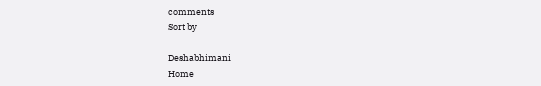comments
Sort by

Deshabhimani
Home